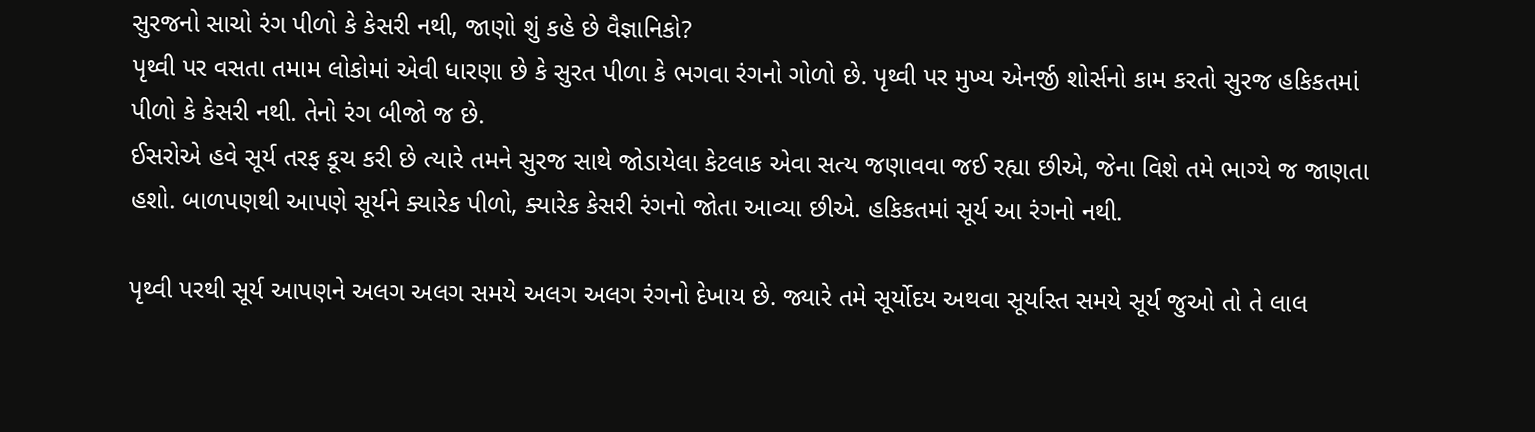સુરજનો સાચો રંગ પીળો કે કેસરી નથી, જાણો શું કહે છે વૈજ્ઞાનિકો?
પૃથ્વી પર વસતા તમામ લોકોમાં એવી ધારણા છે કે સુરત પીળા કે ભગવા રંગનો ગોળો છે. પૃથ્વી પર મુખ્ય એનર્જી શોર્સનો કામ કરતો સુરજ હકિકતમાં પીળો કે કેસરી નથી. તેનો રંગ બીજો જ છે.
ઈસરોએ હવે સૂર્ય તરફ કૂચ કરી છે ત્યારે તમને સુરજ સાથે જોડાયેલા કેટલાક એવા સત્ય જણાવવા જઈ રહ્યા છીએ, જેના વિશે તમે ભાગ્યે જ જાણતા હશો. બાળપણથી આપણે સૂર્યને ક્યારેક પીળો, ક્યારેક કેસરી રંગનો જોતા આવ્યા છીએ. હકિકતમાં સૂર્ય આ રંગનો નથી.

પૃથ્વી પરથી સૂર્ય આપણને અલગ અલગ સમયે અલગ અલગ રંગનો દેખાય છે. જ્યારે તમે સૂર્યોદય અથવા સૂર્યાસ્ત સમયે સૂર્ય જુઓ તો તે લાલ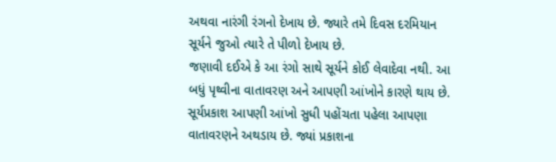અથવા નારંગી રંગનો દેખાય છે. જ્યારે તમે દિવસ દરમિયાન સૂર્યને જુઓ ત્યારે તે પીળો દેખાય છે.
જણાવી દઈએ કે આ રંગો સાથે સૂર્યને કોઈ લેવાદેવા નથી. આ બધું પૃથ્વીના વાતાવરણ અને આપણી આંખોને કારણે થાય છે. સૂર્યપ્રકાશ આપણી આંખો સુધી પહોંચતા પહેલા આપણા વાતાવરણને અથડાય છે. જ્યાં પ્રકાશના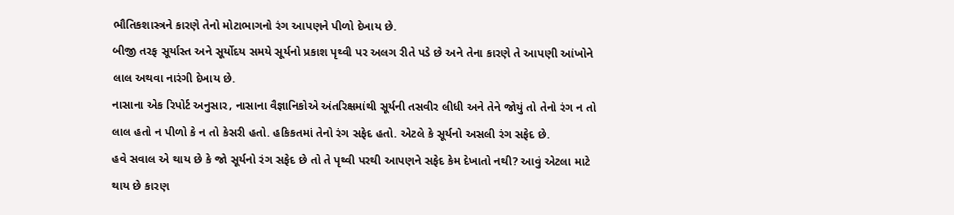ભૌતિકશાસ્ત્રને કારણે તેનો મોટાભાગનો રંગ આપણને પીળો દેખાય છે.
બીજી તરફ સૂર્યાસ્ત અને સૂર્યોદય સમયે સૂર્યનો પ્રકાશ પૃથ્વી પર અલગ રીતે પડે છે અને તેના કારણે તે આપણી આંખોને લાલ અથવા નારંગી દેખાય છે.
નાસાના એક રિપોર્ટ અનુસાર, નાસાના વૈજ્ઞાનિકોએ અંતરિક્ષમાંથી સૂર્યની તસવીર લીધી અને તેને જોયું તો તેનો રંગ ન તો લાલ હતો ન પીળો કે ન તો કેસરી હતો. હકિકતમાં તેનો રંગ સફેદ હતો. એટલે કે સૂર્યનો અસલી રંગ સફેદ છે.
હવે સવાલ એ થાય છે કે જો સૂર્યનો રંગ સફેદ છે તો તે પૃથ્વી પરથી આપણને સફેદ કેમ દેખાતો નથી? આવું એટલા માટે થાય છે કારણ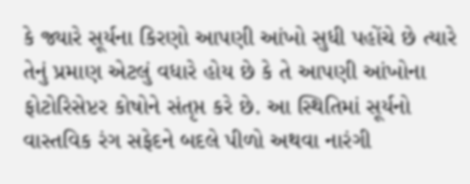કે જ્યારે સૂર્યના કિરણો આપણી આંખો સુધી પહોંચે છે ત્યારે તેનું પ્રમાણ એટલું વધારે હોય છે કે તે આપણી આંખોના ફોટોરિસેપ્ટર કોષોને સંતૃપ્ત કરે છે. આ સ્થિતિમાં સૂર્યનો વાસ્તવિક રંગ સફેદને બદલે પીળો અથવા નારંગી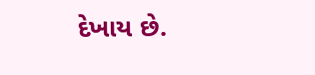દેખાય છે.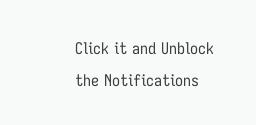Click it and Unblock the Notifications